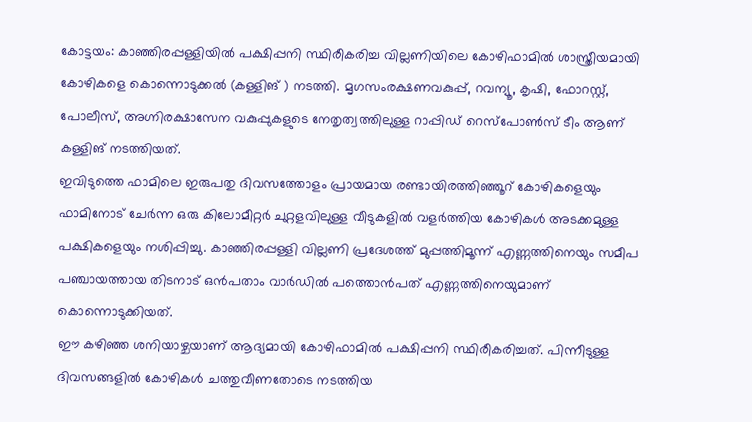കോട്ടയം: കാഞ്ഞിരപ്പള്ളിയിൽ പക്ഷിപ്പനി സ്ഥിരീകരിച്ച വില്ലണിയിലെ കോഴിഫാമിൽ ശാസ്ത്രീയമായി കോഴികളെ കൊന്നൊടുക്കൽ (കള്ളിങ് ) നടത്തി. മൃഗസംരക്ഷണവകുപ്പ്, റവന്യൂ, കൃഷി, ഫോറസ്റ്റ്, പോലീസ്, അഗ്നിരക്ഷാസേന വകുപ്പുകളുടെ നേതൃത്വത്തിലുള്ള റാപ്പിഡ് റെസ്പോൺസ് ടീം ആണ് കള്ളിങ് നടത്തിയത്.
ഇവിടുത്തെ ഫാമിലെ ഇരുപതു ദിവസത്തോളം പ്രായമായ രണ്ടായിരത്തിഞ്ഞൂറ് കോഴികളെയും ഫാമിനോട് ചേർന്ന ഒരു കിലോമീറ്റർ ചുറ്റളവിലുള്ള വീടുകളിൽ വളർത്തിയ കോഴികൾ അടക്കമുള്ള പക്ഷികളെയും നശിപ്പിച്ചു. കാഞ്ഞിരപ്പള്ളി വില്ലണി പ്രദേശത്ത് മുപ്പത്തിമൂന്ന് എണ്ണത്തിനെയും സമീപ പഞ്ചായത്തായ തിടനാട് ഒൻപതാം വാർഡിൽ പത്തൊൻപത് എണ്ണത്തിനെയുമാണ് കൊന്നൊടുക്കിയത്.
ഈ കഴിഞ്ഞ ശനിയാഴ്ചയാണ് ആദ്യമായി കോഴിഫാമിൽ പക്ഷിപ്പനി സ്ഥിരീകരിച്ചത്. പിന്നീടുള്ള ദിവസങ്ങളിൽ കോഴികൾ ചത്തുവീണതോടെ നടത്തിയ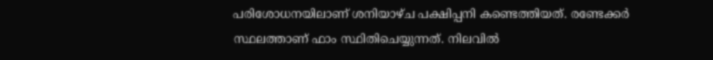പരിശോധനയിലാണ് ശനിയാഴ്ച പക്ഷിപ്പനി കണ്ടെത്തിയത്. രണ്ടേക്കർ സ്ഥലത്താണ് ഫാം സ്ഥിതിചെയ്യുന്നത്. നിലവിൽ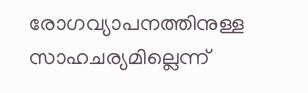രോഗവ്യാപനത്തിനുള്ള സാഹചര്യമില്ലെന്ന്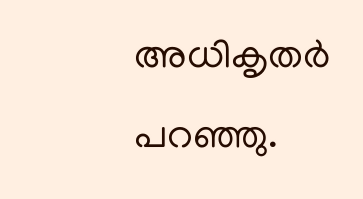അധികൃതർ പറഞ്ഞു.